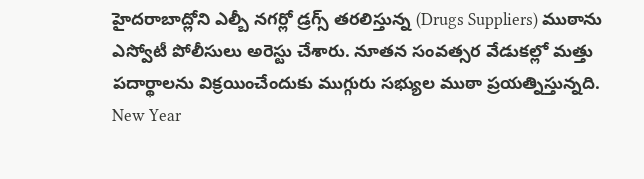హైదరాబాద్లోని ఎల్బీ నగర్లో డ్రగ్స్ తరలిస్తున్న (Drugs Suppliers) ముఠాను ఎస్వోటీ పోలీసులు అరెస్టు చేశారు. నూతన సంవత్సర వేడుకల్లో మత్తు పదార్థాలను విక్రయించేందుకు ముగ్గురు సభ్యుల ముఠా ప్రయత్నిస్తున్నది.
New Year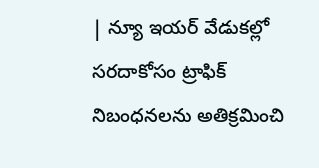| న్యూ ఇయర్ వేడుకల్లో సరదాకోసం ట్రాఫిక్ నిబంధనలను అతిక్రమించి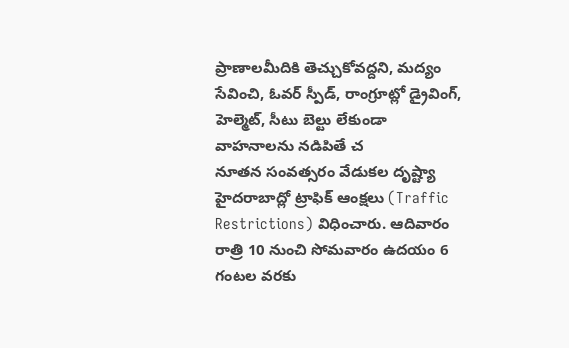ప్రాణాలమీదికి తెచ్చుకోవద్దని, మద్యం సేవించి, ఓవర్ స్పీడ్, రాంగ్రూట్లో డ్రైవింగ్, హెల్మెట్, సీటు బెల్టు లేకుండా వాహనాలను నడిపితే చ
నూతన సంవత్సరం వేడుకల దృష్ట్యా హైదరాబాద్లో ట్రాఫిక్ ఆంక్షలు (Traffic Restrictions) విధించారు. ఆదివారం రాత్రి 10 నుంచి సోమవారం ఉదయం 6 గంటల వరకు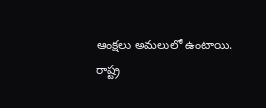ఆంక్షలు అమలులో ఉంటాయి.
రాష్ట్ర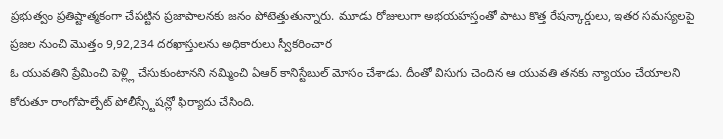ప్రభుత్వం ప్రతిష్టాత్మకంగా చేపట్టిన ప్రజాపాలనకు జనం పోటెత్తుతున్నారు. మూడు రోజులుగా అభయహస్తంతో పాటు కొత్త రేషన్కార్డులు, ఇతర సమస్యలపై ప్రజల నుంచి మొత్తం 9,92,234 దరఖాస్తులను అధికారులు స్వీకరించార
ఓ యువతిని ప్రేమించి పెళ్ల్లి చేసుకుంటానని నమ్మించి ఏఆర్ కానిస్టేబుల్ మోసం చేశాడు. దీంతో విసుగు చెందిన ఆ యువతి తనకు న్యాయం చేయాలని కోరుతూ రాంగోపాల్పేట్ పోలీస్స్టేషన్లో ఫిర్యాదు చేసింది.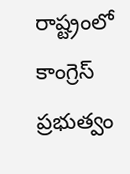రాష్ట్రంలో కాంగ్రెస్ ప్రభుత్వం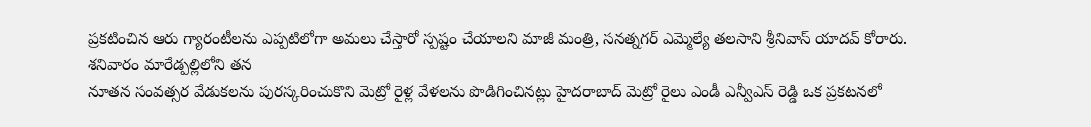ప్రకటించిన ఆరు గ్యారంటీలను ఎప్పటిలోగా అమలు చేస్తారో స్పష్టం చేయాలని మాజీ మంత్రి, సనత్నగర్ ఎమ్మెల్యే తలసాని శ్రీనివాస్ యాదవ్ కోరారు. శనివారం మారేడ్పల్లిలోని తన
నూతన సంవత్సర వేడుకలను పురస్కరించుకొని మెట్రో రైళ్ల వేళలను పొడిగించినట్లు హైదరాబాద్ మెట్రో రైలు ఎండీ ఎన్వీఎస్ రెడ్డి ఒక ప్రకటనలో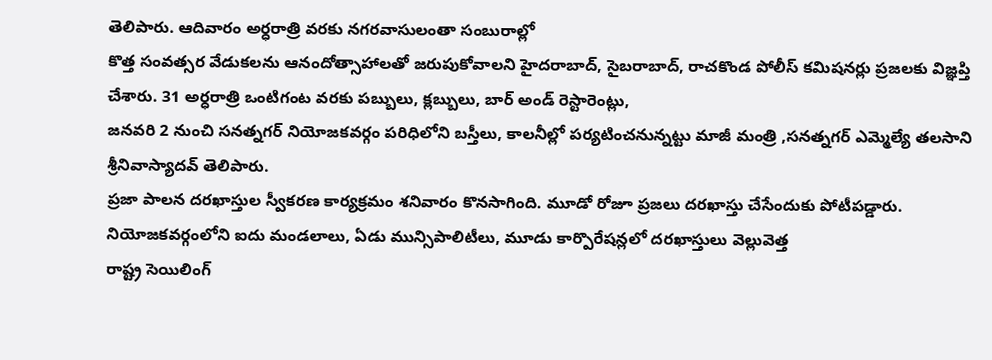తెలిపారు. ఆదివారం అర్ధరాత్రి వరకు నగరవాసులంతా సంబురాల్లో
కొత్త సంవత్సర వేడుకలను ఆనందోత్సాహాలతో జరుపుకోవాలని హైదరాబాద్, సైబరాబాద్, రాచకొండ పోలీస్ కమిషనర్లు ప్రజలకు విజ్ఞప్తి చేశారు. 31 అర్ధరాత్రి ఒంటిగంట వరకు పబ్బులు, క్లబ్బులు, బార్ అండ్ రెస్టారెంట్లు,
జనవరి 2 నుంచి సనత్నగర్ నియోజకవర్గం పరిధిలోని బస్తీలు, కాలనీల్లో పర్యటించనున్నట్టు మాజీ మంత్రి ,సనత్నగర్ ఎమ్మెల్యే తలసాని శ్రీనివాస్యాదవ్ తెలిపారు.
ప్రజా పాలన దరఖాస్తుల స్వీకరణ కార్యక్రమం శనివారం కొనసాగింది. మూడో రోజూ ప్రజలు దరఖాస్తు చేసేందుకు పోటీపడ్డారు. నియోజకవర్గంలోని ఐదు మండలాలు, ఏడు మున్సిపాలిటీలు, మూడు కార్పొరేషన్లలో దరఖాస్తులు వెల్లువెత్త
రాష్ట్ర సెయిలింగ్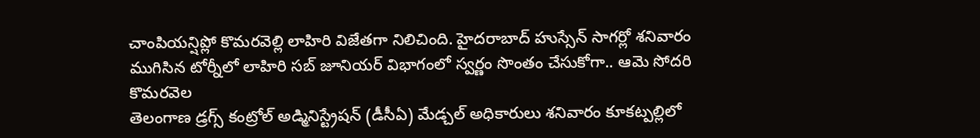చాంపియన్షిప్లో కొమరవెల్లి లాహిరి విజేతగా నిలిచింది. హైదరాబాద్ హుస్సేన్ సాగర్లో శనివారం ముగిసిన టోర్నీలో లాహిరి సబ్ జూనియర్ విభాగంలో స్వర్ణం సొంతం చేసుకోగా.. ఆమె సోదరి కొమరవెల
తెలంగాణ డ్రగ్స్ కంట్రోల్ అడ్మినిస్ట్రేషన్ (డీసీఏ) మేడ్చల్ అధికారులు శనివారం కూకట్పల్లిలో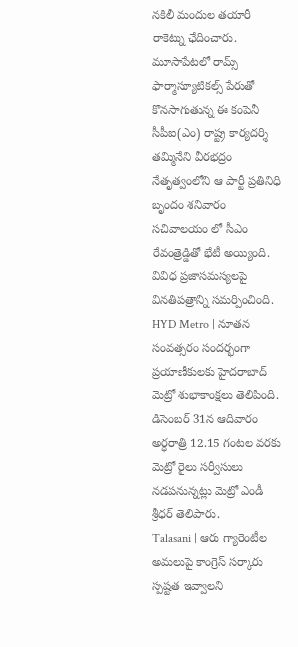నకిలీ మందుల తయారీ రాకెట్ను ఛేదించారు. మూసాపేటలో రామ్స్ ఫార్మాస్యూటికల్స్ పేరుతో కొనసాగుతున్న ఈ కంపెనీ
సీపీఐ(ఎం) రాష్ట్ర కార్యదర్శి తమ్మినేని వీరభద్రం నేతృత్వంలోని ఆ పార్టీ ప్రతినిధి బృందం శనివారం సచివాలయం లో సీఎం రేవంత్రెడ్డితో భేటీ అయ్యింది. వివిధ ప్రజాసమస్యలపై వినతిపత్రాన్ని సమర్పించింది.
HYD Metro | నూతన సంవత్సరం సందర్భంగా ప్రయాణీకులకు హైదరాబాద్ మెట్రో శుభాకాంక్షలు తెలిపింది. డిసెంబర్ 31న ఆదివారం అర్ధరాత్రి 12.15 గంటల వరకు మెట్రో రైలు సర్వీసులు నడపనున్నట్లు మెట్రో ఎండీ శ్రీధర్ తెలిపారు.
Talasani | ఆరు గ్యారెంటీల అమలుపై కాంగ్రెస్ సర్కారు స్పష్టత ఇవ్వాలని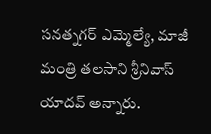సనత్నగర్ ఎమ్మెల్యే, మాజీ మంత్రి తలసాని శ్రీనివాస్ యాదవ్ అన్నారు.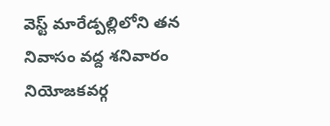వెస్ట్ మారేడ్పల్లిలోని తన నివాసం వద్ద శనివారం నియోజకవర్గ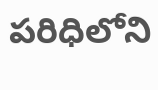పరిధిలోని